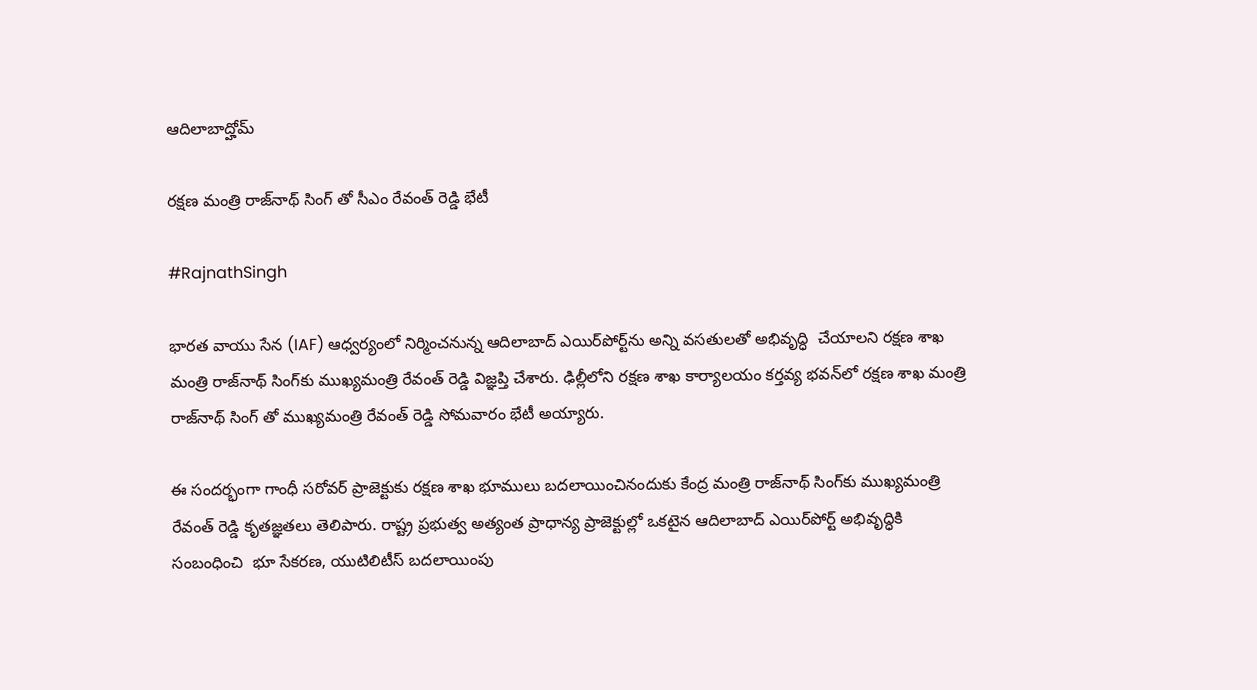ఆదిలాబాద్హోమ్

ర‌క్ష‌ణ మంత్రి రాజ్‌నాథ్ సింగ్‌ తో సీఎం రేవంత్ రెడ్డి భేటీ

#RajnathSingh

భార‌త వాయు సేన (IAF) ఆధ్వ‌ర్యంలో నిర్మించ‌నున్న ఆదిలాబాద్ ఎయిర్‌పోర్ట్‌ను అన్ని వ‌స‌తుల‌తో అభివృద్ధి  చేయాల‌ని రక్ష‌ణ శాఖ మంత్రి రాజ్‌నాథ్ సింగ్‌కు ముఖ్య‌మంత్రి రేవంత్ రెడ్డి విజ్ఞ‌ప్తి చేశారు. ఢిల్లీలోని ర‌క్ష‌ణ శాఖ కార్యాల‌యం క‌ర్త‌వ్య భ‌వ‌న్‌లో రక్ష‌ణ శాఖ మంత్రి రాజ్‌నాథ్ సింగ్ తో ముఖ్య‌మంత్రి రేవంత్ రెడ్డి సోమ‌వారం భేటీ అయ్యారు.

ఈ సంద‌ర్భంగా గాంధీ స‌రోవ‌ర్ ప్రాజెక్టుకు ర‌క్ష‌ణ శాఖ భూములు బ‌ద‌లాయించినందుకు కేంద్ర మంత్రి రాజ్‌నాథ్ సింగ్‌కు ముఖ్య‌మంత్రి రేవంత్ రెడ్డి కృత‌జ్ఞ‌తలు తెలిపారు. రాష్ట్ర ప్ర‌భుత్వ అత్యంత ప్రాధాన్య ప్రాజెక్టుల్లో ఒక‌టైన ఆదిలాబాద్ ఎయిర్‌పోర్ట్ అభివృద్ధికి సంబంధించి  భూ సేక‌ర‌ణ‌, యుటిలిటీస్ బ‌ద‌లాయింపు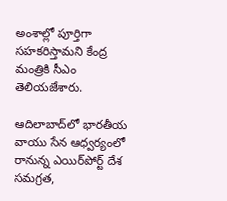అంశాల్లో పూర్తిగా స‌హ‌కరిస్తామ‌ని కేంద్ర మంత్రికి సీఎం తెలియ‌జేశారు.

ఆదిలాబాద్‌లో భార‌తీయ వాయు సేన ఆధ్వ‌ర్యంలో రానున్న ఎయిర్‌పోర్ట్ దేశ స‌మ‌గ్ర‌త‌,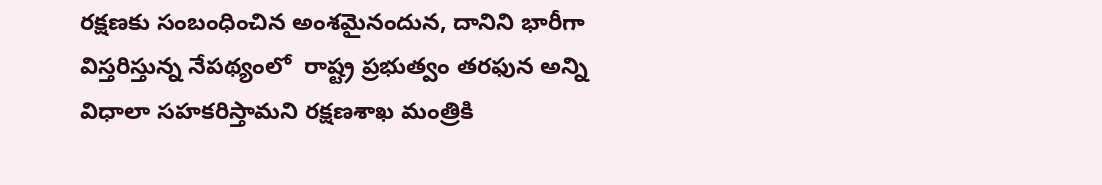ర‌క్ష‌ణ‌కు సంబంధించిన అంశమైనందున‌, దానిని భారీగా విస్తరిస్తున్న నేప‌థ్యంలో  రాష్ట్ర ప్ర‌భుత్వం త‌ర‌ఫున అన్ని విధాలా స‌హ‌క‌రిస్తామ‌ని రక్ష‌ణ‌శాఖ మంత్రికి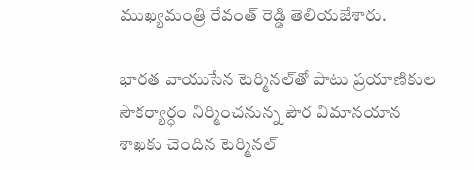ముఖ్య‌మంత్రి రేవంత్ రెడ్డి తెలియ‌జేశారు.

భార‌త వాయుసేన టెర్మిన‌ల్‌తో పాటు ప్ర‌యాణికుల సౌక‌ర్యార్ధం నిర్మించ‌నున్న పౌర విమాన‌యాన శాఖ‌కు చెందిన టెర్మిన‌ల్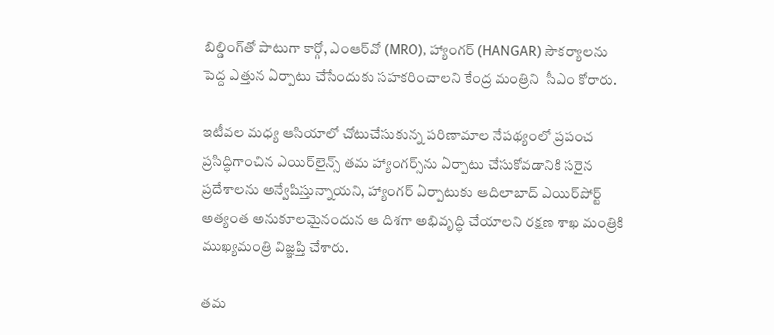బిల్డింగ్‌తో పాటుగా కార్గో, ఎంఆర్‌వో (MRO), హ్యాంగ‌ర్ (HANGAR) సౌక‌ర్యాల‌ను పెద్ద ఎత్తున ఏర్పాటు చేసేందుకు స‌హ‌క‌రించాల‌ని కేంద్ర మంత్రిని  సీఎం కోరారు.

ఇటీవ‌ల మ‌ధ్య ఆసియాలో చోటుచేసుకున్న ప‌రిణామాల నేప‌థ్యంలో ప్ర‌పంచ ప్ర‌సిద్ధిగాంచిన ఎయిర్‌లైన్స్ త‌మ హ్యాంగ‌ర్స్‌ను ఏర్పాటు చేసుకోవ‌డానికి స‌రైన ప్ర‌దేశాల‌ను అన్వేషిస్తున్నాయ‌ని, హ్యాంగర్ ఏర్పాటుకు ఆదిలాబాద్ ఎయిర్‌పోర్ట్ అత్యంత అనుకూల‌మైనందున ఆ దిశ‌గా అభివృద్ధి చేయాల‌ని ర‌క్ష‌ణ శాఖ మంత్రికి ముఖ్య‌మంత్రి విజ్ఞ‌ప్తి చేశారు.

త‌మ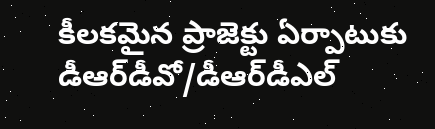కీల‌కమైన ప్రాజెక్టు ఏర్పాటుకు డీఆర్‌డీవో/డీఆర్‌డీఎల్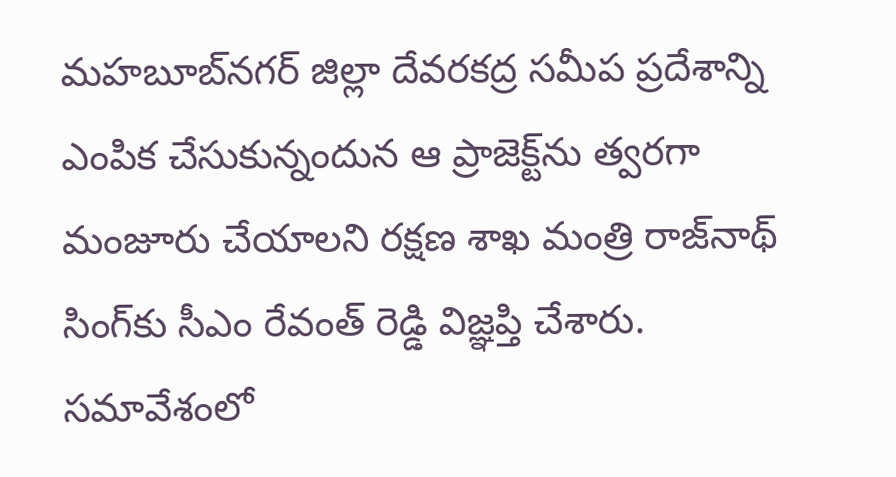మ‌హ‌బూబ్‌న‌గ‌ర్ జిల్లా దేవ‌ర‌క‌ద్ర స‌మీప ప్ర‌దేశాన్ని ఎంపిక చేసుకున్నందున ఆ ప్రాజెక్ట్‌ను త్వ‌ర‌గా మంజూరు చేయాల‌ని ర‌క్ష‌ణ శాఖ మంత్రి రాజ్‌నాథ్ సింగ్‌కు సీఎం రేవంత్ రెడ్డి విజ్ఞ‌ప్తి చేశారు. స‌మావేశంలో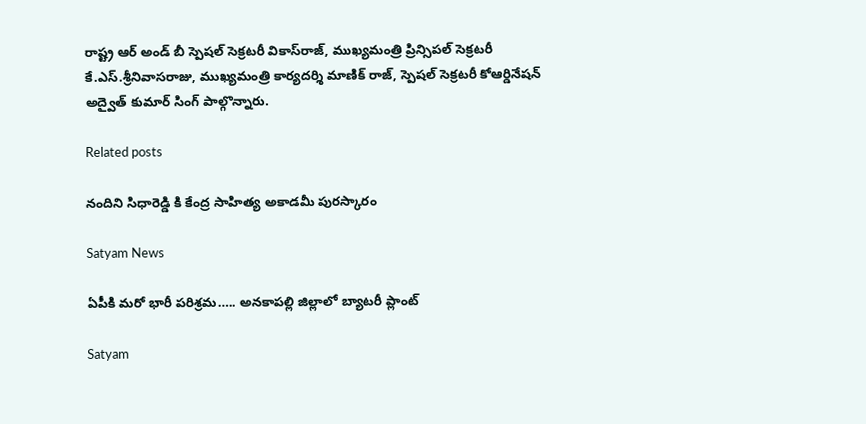రాష్ట్ర ఆర్ అండ్ బీ స్పెష‌ల్ సెక్ర‌ట‌రీ వికాస్‌రాజ్‌, ముఖ్య‌మంత్రి ప్రిన్సిప‌ల్ సెక్ర‌ట‌రీ కే.ఎస్‌.శ్రీ‌నివాస‌రాజు, ముఖ్యమంత్రి కార్య‌ద‌ర్శి మాణిక్ రాజ్‌, స్పెష‌ల్ సెక్ర‌ట‌రీ కోఆర్డినేష‌న్ అద్వైత్ కుమార్ సింగ్ పాల్గొన్నారు.

Related posts

నందిని సిధారెడ్డి కి కేంద్ర సాహిత్య అకాడమీ పురస్కారం

Satyam News

ఏపీకి మరో భారీ పరిశ్రమ….. అనకాపల్లి జిల్లాలో బ్యాటరీ ప్లాంట్‌

Satyam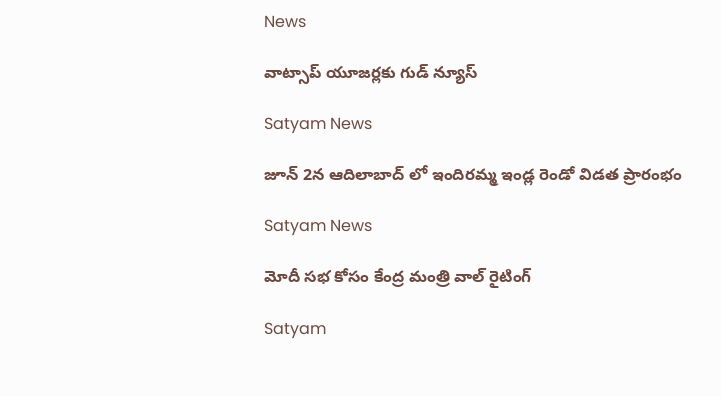News

వాట్సాప్ యూజర్లకు గుడ్ న్యూస్

Satyam News

జూన్ 2న ఆదిలాబాద్ లో ఇందిరమ్మ ఇండ్ల రెండో విడత ప్రారంభం

Satyam News

మోదీ సభ కోసం కేంద్ర మంత్రి వాల్ రైటింగ్

Satyam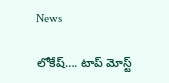News

లోకేష్‌…. టాప్ మోస్ట్‌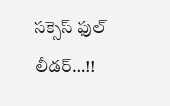సక్సెస్‌ ఫుల్‌ లీడర్‌…!!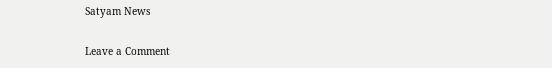Satyam News

Leave a Comment